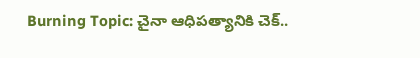Burning Topic: చైనా ఆధిపత్యానికి చెక్..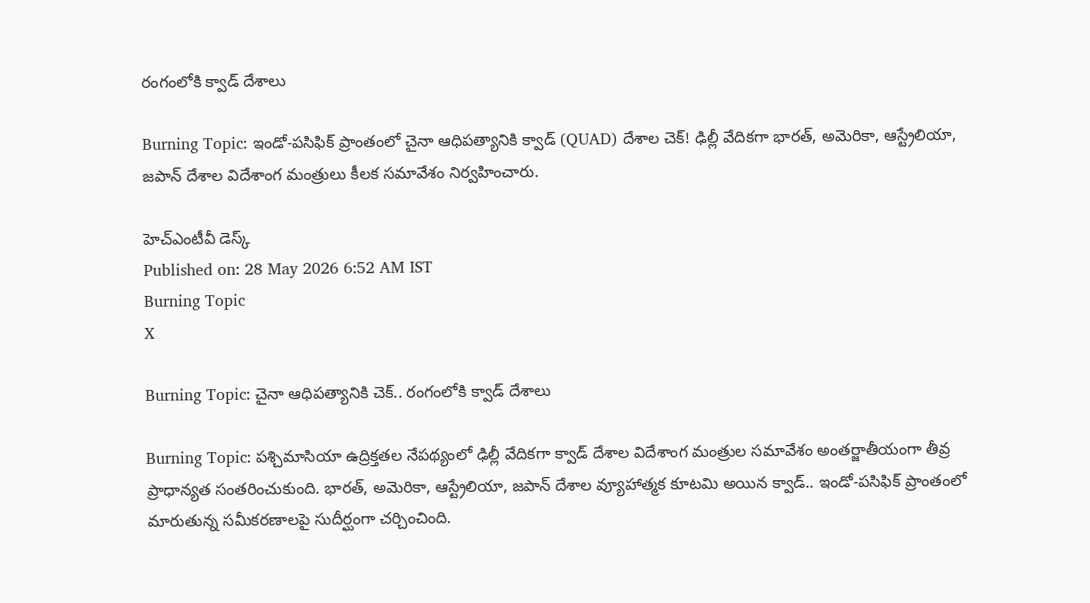రంగంలోకి క్వాడ్ దేశాలు

Burning Topic: ఇండో-పసిఫిక్ ప్రాంతంలో చైనా ఆధిపత్యానికి క్వాడ్ (QUAD) దేశాల చెక్! ఢిల్లీ వేదికగా భారత్, అమెరికా, ఆస్ట్రేలియా, జపాన్ దేశాల విదేశాంగ మంత్రులు కీలక సమావేశం నిర్వహించారు.

హెచ్ఎంటీవీ డెస్క్
Published on: 28 May 2026 6:52 AM IST
Burning Topic
X

Burning Topic: చైనా ఆధిపత్యానికి చెక్.. రంగంలోకి క్వాడ్ దేశాలు

Burning Topic: పశ్చిమాసియా ఉద్రిక్తతల నేపథ్యంలో ఢిల్లీ వేదికగా క్వాడ్‌ దేశాల విదేశాంగ మంత్రుల సమావేశం అంతర్జాతీయంగా తీవ్ర ప్రాధాన్యత సంతరించుకుంది. భారత్, అమెరికా, ఆస్ట్రేలియా, జపాన్ దేశాల వ్యూహాత్మక కూటమి అయిన క్వాడ్.. ఇండో-పసిఫిక్ ప్రాంతంలో మారుతున్న సమీకరణాలపై సుదీర్ఘంగా చర్చించింది.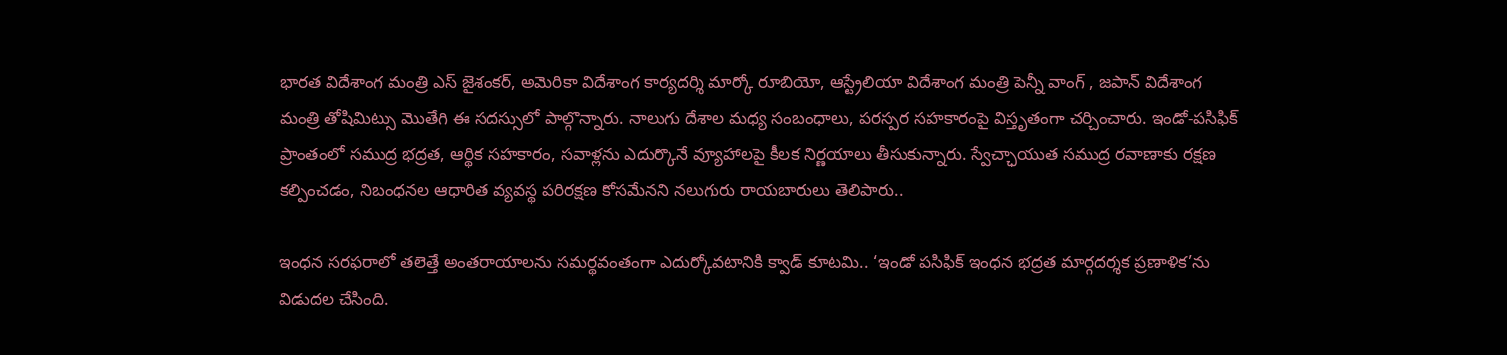భారత విదేశాంగ మంత్రి ఎస్ జైశంకర్, అమెరికా విదేశాంగ కార్యదర్శి మార్కో రూబియో, ఆస్ట్రేలియా విదేశాంగ మంత్రి పెన్నీ వాంగ్ , జపాన్ విదేశాంగ మంత్రి తోషిమిట్సు మొతేగి ఈ సదస్సులో పాల్గొన్నారు. నాలుగు దేశాల మధ్య సంబంధాలు, పరస్పర సహకారంపై విస్తృతంగా చర్చించారు. ఇండో-పసిఫిక్‌ ప్రాంతంలో సముద్ర భద్రత, ఆర్థిక సహకారం, సవాళ్లను ఎదుర్కొనే వ్యూహాలపై కీలక నిర్ణయాలు తీసుకున్నారు. స్వేచ్ఛాయుత సముద్ర రవాణాకు రక్షణ కల్పించడం, నిబంధనల ఆధారిత వ్యవస్థ పరిరక్షణ కోసమేనని నలుగురు రాయబారులు తెలిపారు..

ఇంధన సరఫరాలో తలెత్తే అంతరాయాలను సమర్థవంతంగా ఎదుర్కోవటానికి క్వాడ్‌ కూటమి.. ‘ఇండో పసిఫిక్‌ ఇంధన భద్రత మార్గదర్శక ప్రణాళిక’ను విడుదల చేసింది.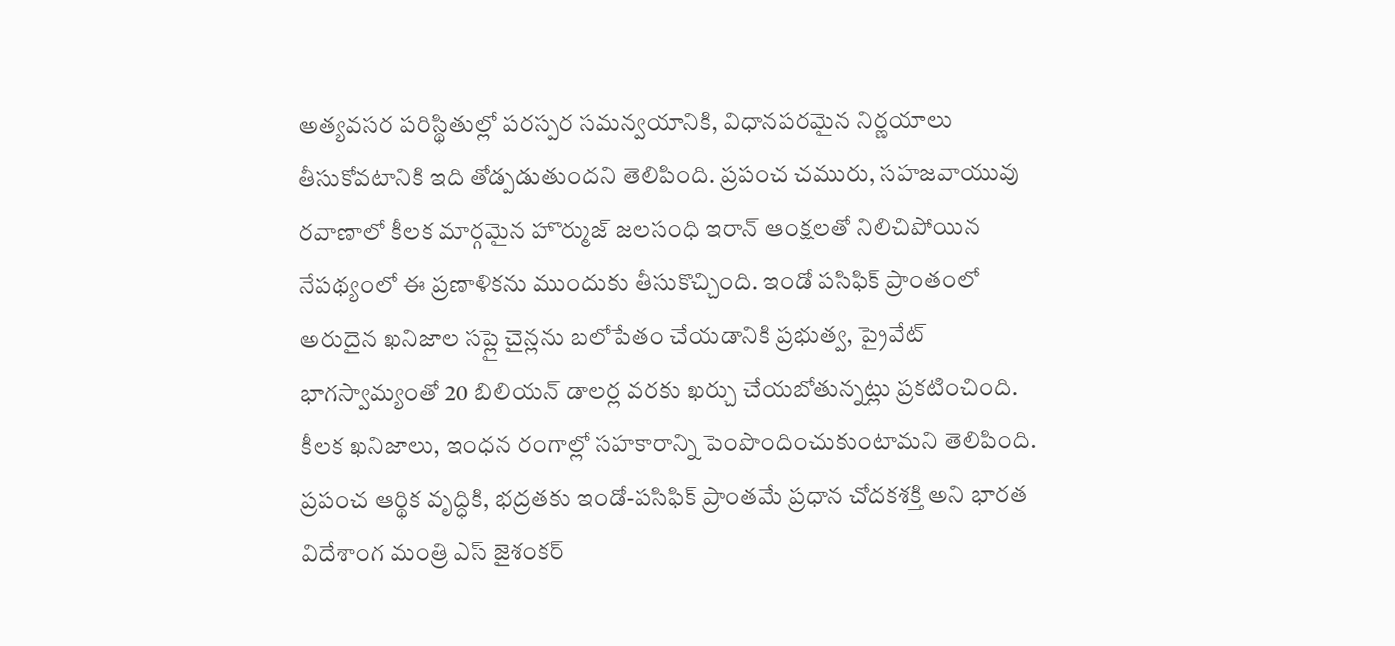అత్యవసర పరిస్థితుల్లో పరస్పర సమన్వయానికి, విధానపరమైన నిర్ణయాలు తీసుకోవటానికి ఇది తోడ్పడుతుందని తెలిపింది. ప్రపంచ చమురు, సహజవాయువు రవాణాలో కీలక మార్గమైన హొర్ముజ్‌ జలసంధి ఇరాన్‌ ఆంక్షలతో నిలిచిపోయిన నేపథ్యంలో ఈ ప్రణాళికను ముందుకు తీసుకొచ్చింది. ఇండో పసిఫిక్ ప్రాంతంలో అరుదైన ఖనిజాల సప్లై చైన్లను బలోపేతం చేయడానికి ప్రభుత్వ, ప్రైవేట్‌ భాగస్వామ్యంతో 20 బిలియన్‌ డాలర్ల వరకు ఖర్చు చేయబోతున్నట్లు ప్రకటించింది. కీలక ఖనిజాలు, ఇంధన రంగాల్లో సహకారాన్ని పెంపొందించుకుంటామని తెలిపింది. ప్రపంచ ఆర్థిక వృద్ధికి, భద్రతకు ఇండో-పసిఫిక్ ప్రాంతమే ప్రధాన చోదకశక్తి అని భారత విదేశాంగ మంత్రి ఎస్ జైశంకర్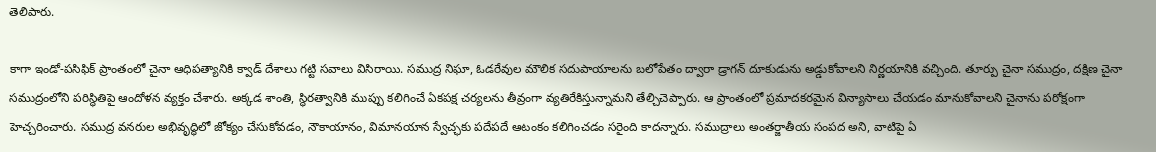తెలిపారు.

కాగా ఇండో-పసిఫిక్‌ ప్రాంతంలో చైనా ఆధిపత్యానికి క్వాడ్‌ దేశాలు గట్టి సవాలు విసిరాయి. సముద్ర నిఘా, ఓడరేవుల మౌలిక సదుపాయాలను బలోపేతం ద్వారా డ్రాగన్ దూకుడును అడ్డుకోవాలని నిర్ణయానికి వచ్చింది. తూర్పు చైనా సముద్రం, దక్షిణ చైనా సముద్రంలోని పరిస్థితిపై ఆందోళన వ్యక్తం చేశారు. అక్కడ శాంతి, స్థిరత్వానికి ముప్పు కలిగించే ఏకపక్ష చర్యలను తీవ్రంగా వ్యతిరేకిస్తున్నామని తేల్చిచెప్పారు. ఆ ప్రాంతంలో ప్రమాదకరమైన విన్యాసాలు చేయడం మానుకోవాలని చైనాను పరోక్షంగా హెచ్చరించారు. సముద్ర వనరుల అభివృద్ధిలో జోక్యం చేసుకోవడం, నౌకాయానం, విమానయాన స్వేచ్ఛకు పదేపదే ఆటంకం కలిగించడం సరైంది కాదన్నారు. సముద్రాలు అంతర్జాతీయ సంపద అని, వాటిపై ఏ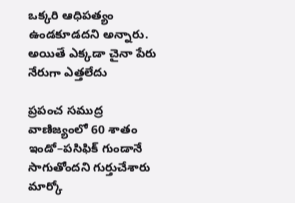ఒక్కరి ఆధిపత్యం ఉండకూడదని అన్నారు. అయితే ఎక్కడా చైనా పేరు నేరుగా ఎత్తలేదు

ప్రపంచ సముద్ర వాణిజ్యంలో 60 శాతం ఇండో–పసిఫిక్‌ గుండానే సాగుతోందని గుర్తుచేశారు మార్కో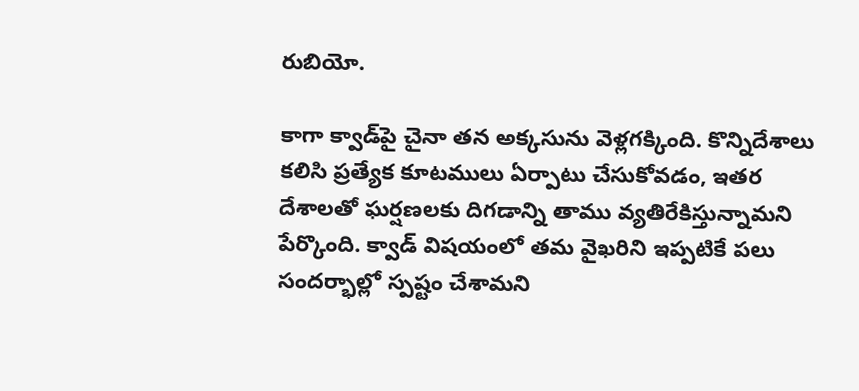రుబియో.

కాగా క్వాడ్‌పై చైనా తన అక్కసును వెళ్లగక్కింది. కొన్నిదేశాలు కలిసి ప్రత్యేక కూటములు ఏర్పాటు చేసుకోవడం, ఇతర దేశాలతో ఘర్షణలకు దిగడాన్ని తాము వ్యతిరేకిస్తున్నామని పేర్కొంది. క్వాడ్‌ విషయంలో తమ వైఖరిని ఇప్పటికే పలు సందర్భాల్లో స్పష్టం చేశామని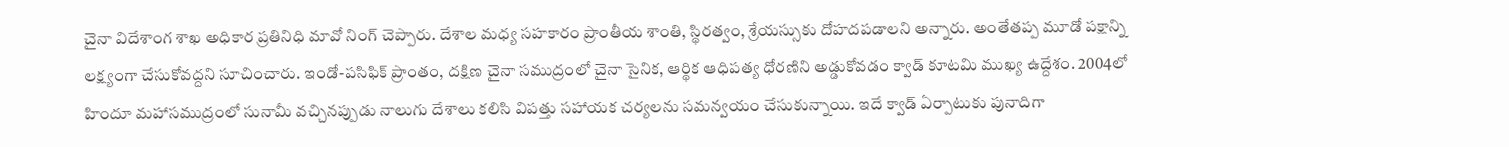చైనా విదేశాంగ శాఖ అధికార ప్రతినిధి మావో నింగ్‌ చెప్పారు. దేశాల మధ్య సహకారం ప్రాంతీయ శాంతి, స్థిరత్వం, శ్రేయస్సుకు దోహదపడాలని అన్నారు. అంతేతప్ప మూడో పక్షాన్ని లక్ష్యంగా చేసుకోవద్దని సూచించారు. ఇండో-పసిఫిక్ ప్రాంతం, దక్షిణ చైనా సముద్రంలో చైనా సైనిక, ఆర్థిక ఆధిపత్య ధోరణిని అడ్డుకోవడం క్వాడ్ కూటమి ముఖ్య ఉద్దేశం. 2004లో హిందూ మహాసముద్రంలో సునామీ వచ్చినప్పుడు నాలుగు దేశాలు కలిసి విపత్తు సహాయక చర్యలను సమన్వయం చేసుకున్నాయి. ఇదే క్వాడ్ ఏర్పాటుకు పునాదిగా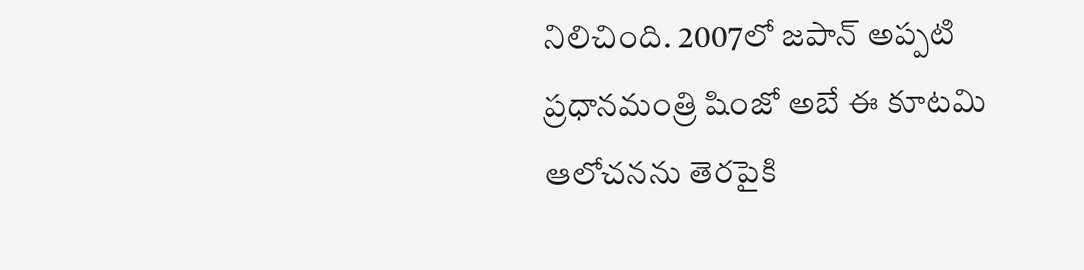నిలిచింది. 2007లో జపాన్ అప్పటి ప్రధానమంత్రి షింజో అబే ఈ కూటమి ఆలోచనను తెరపైకి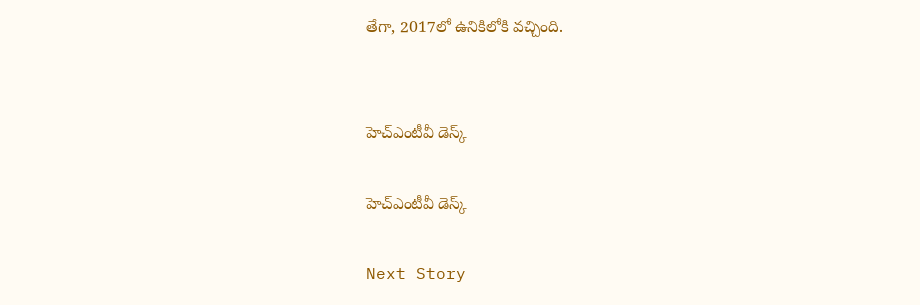తేగా, 2017లో ఉనికిలోకి వచ్చింది.


హెచ్ఎంటీవీ డెస్క్

హెచ్ఎంటీవీ డెస్క్

Next Story